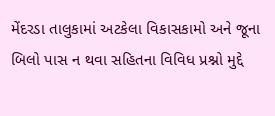મેંદરડા તાલુકામાં અટકેલા વિકાસકામો અને જૂના બિલો પાસ ન થવા સહિતના વિવિધ પ્રશ્નો મુદ્દે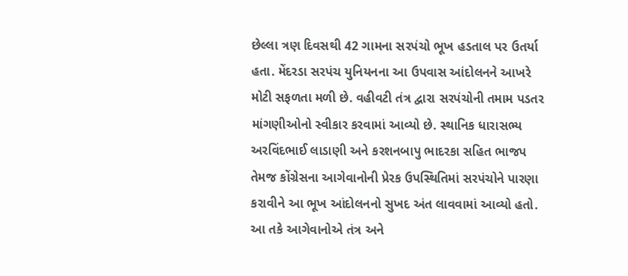છેલ્લા ત્રણ દિવસથી 42 ગામના સરપંચો ભૂખ હડતાલ પર ઉતર્યા હતા. મેંદરડા સરપંચ યુનિયનના આ ઉપવાસ આંદોલનને આખરે મોટી સફળતા મળી છે. વહીવટી તંત્ર દ્વારા સરપંચોની તમામ પડતર માંગણીઓનો સ્વીકાર કરવામાં આવ્યો છે. સ્થાનિક ધારાસભ્ય અરવિંદભાઈ લાડાણી અને કરશનબાપુ ભાદરકા સહિત ભાજપ તેમજ કોંગ્રેસના આગેવાનોની પ્રેરક ઉપસ્થિતિમાં સરપંચોને પારણા કરાવીને આ ભૂખ આંદોલનનો સુખદ અંત લાવવામાં આવ્યો હતો. આ તકે આગેવાનોએ તંત્ર અને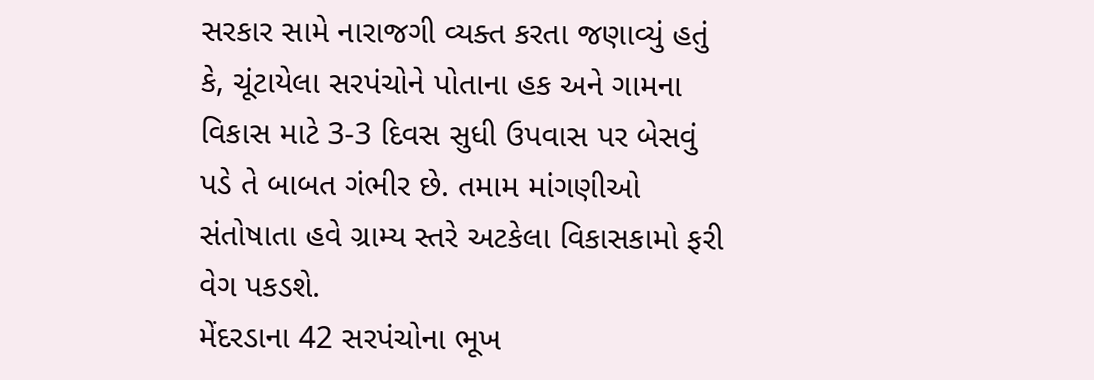સરકાર સામે નારાજગી વ્યક્ત કરતા જણાવ્યું હતું કે, ચૂંટાયેલા સરપંચોને પોતાના હક અને ગામના વિકાસ માટે 3-3 દિવસ સુધી ઉપવાસ પર બેસવું પડે તે બાબત ગંભીર છે. તમામ માંગણીઓ સંતોષાતા હવે ગ્રામ્ય સ્તરે અટકેલા વિકાસકામો ફરી વેગ પકડશે.
મેંદરડાના 42 સરપંચોના ભૂખ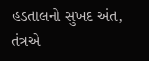હડતાલનો સુખદ અંત, તંત્રએ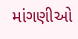માંગણીઓ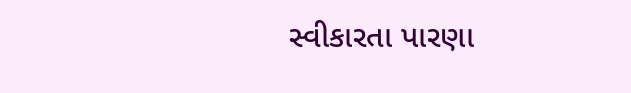સ્વીકારતા પારણા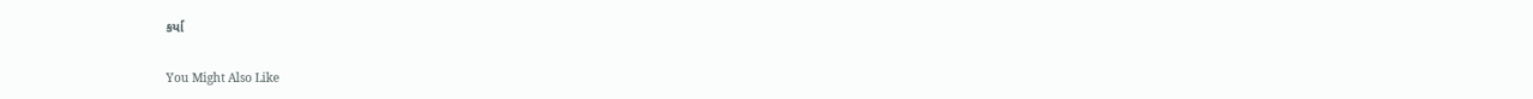કર્યા

You Might Also Like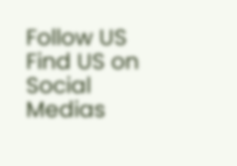Follow US
Find US on Social Medias